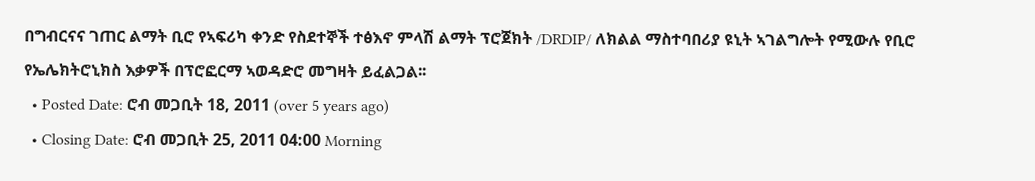በግብርናና ገጠር ልማት ቢሮ የኣፍሪካ ቀንድ የስደተኞች ተፅእኖ ምላሽ ልማት ፕሮጀክት /DRDIP/ ለክልል ማስተባበሪያ ዩኒት ኣገልግሎት የሚውሉ የቢሮ የኤሌክትሮኒክስ እቃዎች በፕሮፎርማ ኣወዳድሮ መግዛት ይፈልጋል፡፡
  • Posted Date: ሮብ መጋቢት 18, 2011 (over 5 years ago)
  • Closing Date: ሮብ መጋቢት 25, 2011 04:00 Morning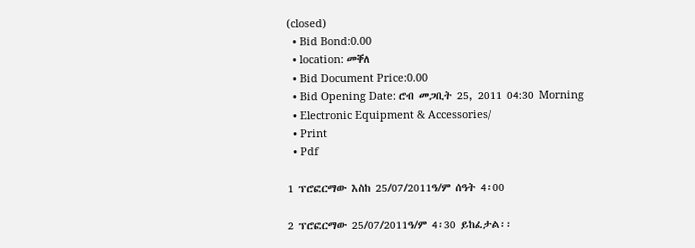(closed)
  • Bid Bond:0.00
  • location: መቐለ
  • Bid Document Price:0.00
  • Bid Opening Date: ሮብ መጋቢት 25, 2011 04:30 Morning
  • Electronic Equipment & Accessories/
  • Print
  • Pdf

1 ፕሮፎርማው እስከ 25/07/2011ዓ/ም ሰዓት 4፡00

2 ፕሮፎርማው 25/07/2011ዓ/ም 4፡30 ይከፈታል፡፡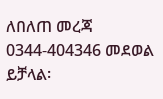ለበለጠ መረጃ 0344-404346 መደወል ይቻላል፡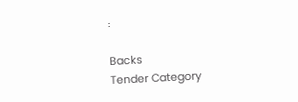፡

Backs
Tender Category